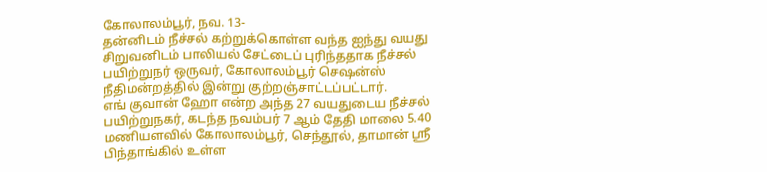கோலாலம்பூர், நவ. 13-
தன்னிடம் நீச்சல் கற்றுக்கொள்ள வந்த ஐந்து வயது சிறுவனிடம் பாலியல் சேட்டைப் புரிந்ததாக நீச்சல் பயிற்றுநர் ஒருவர், கோலாலம்பூர் செஷன்ஸ் நீதிமன்றத்தில் இன்று குற்றஞ்சாட்டப்பட்டார்.
எங் குவான் ஹோ என்ற அந்த 27 வயதுடைய நீச்சல் பயிற்றுநகர், கடந்த நவம்பர் 7 ஆம் தேதி மாலை 5.40 மணியளவில் கோலாலம்பூர், செந்தூல், தாமான் ஸ்ரீ பிந்தாங்கில் உள்ள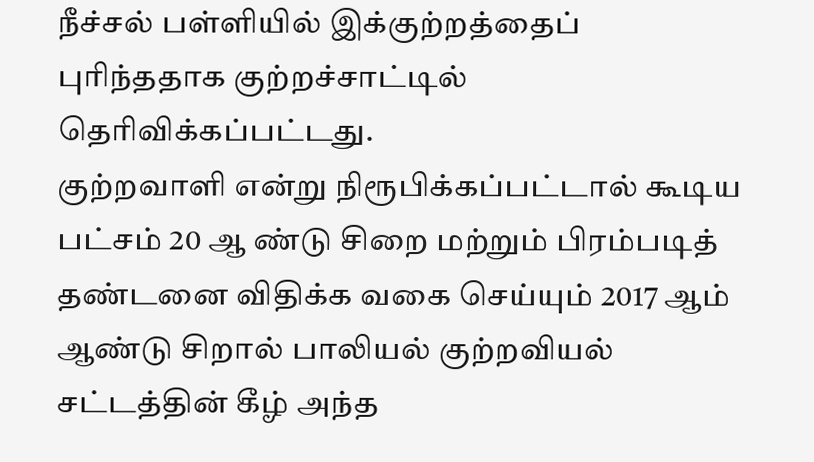நீச்சல் பள்ளியில் இக்குற்றத்தைப் புரிந்ததாக குற்றச்சாட்டில் தெரிவிக்கப்பட்டது.
குற்றவாளி என்று நிரூபிக்கப்பட்டால் கூடிய பட்சம் 20 ஆ ண்டு சிறை மற்றும் பிரம்படித் தண்டனை விதிக்க வகை செய்யும் 2017 ஆம் ஆண்டு சிறால் பாலியல் குற்றவியல் சட்டத்தின் கீழ் அந்த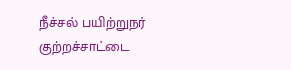நீச்சல் பயிற்றுநர் குற்றச்சாட்டை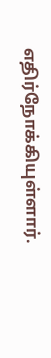எதிர்நோக்கியுள்ளார்.